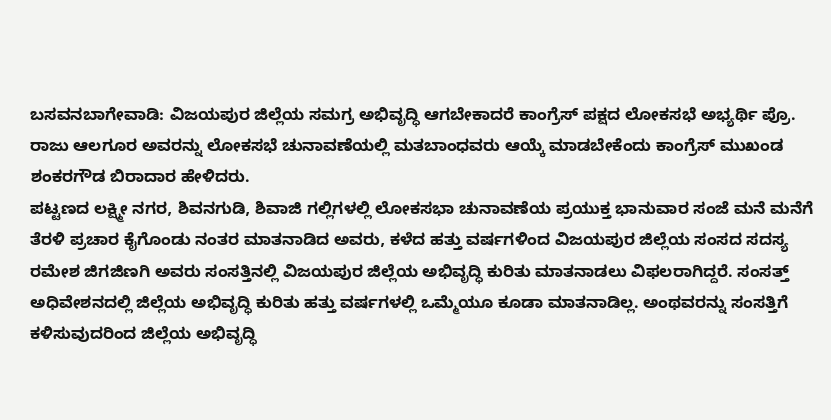ಬಸವನಬಾಗೇವಾಡಿ: ವಿಜಯಪುರ ಜಿಲ್ಲೆಯ ಸಮಗ್ರ ಅಭಿವೃದ್ಧಿ ಆಗಬೇಕಾದರೆ ಕಾಂಗ್ರೆಸ್ ಪಕ್ಷದ ಲೋಕಸಭೆ ಅಭ್ಯರ್ಥಿ ಪ್ರೊ. ರಾಜು ಆಲಗೂರ ಅವರನ್ನು ಲೋಕಸಭೆ ಚುನಾವಣೆಯಲ್ಲಿ ಮತಬಾಂಧವರು ಆಯ್ಕೆ ಮಾಡಬೇಕೆಂದು ಕಾಂಗ್ರೆಸ್ ಮುಖಂಡ ಶಂಕರಗೌಡ ಬಿರಾದಾರ ಹೇಳಿದರು.
ಪಟ್ಟಣದ ಲಕ್ಷ್ಮೀ ನಗರ, ಶಿವನಗುಡಿ, ಶಿವಾಜಿ ಗಲ್ಲಿಗಳಲ್ಲಿ ಲೋಕಸಭಾ ಚುನಾವಣೆಯ ಪ್ರಯುಕ್ತ ಭಾನುವಾರ ಸಂಜೆ ಮನೆ ಮನೆಗೆ ತೆರಳಿ ಪ್ರಚಾರ ಕೈಗೊಂಡು ನಂತರ ಮಾತನಾಡಿದ ಅವರು, ಕಳೆದ ಹತ್ತು ವರ್ಷಗಳಿಂದ ವಿಜಯಪುರ ಜಿಲ್ಲೆಯ ಸಂಸದ ಸದಸ್ಯ ರಮೇಶ ಜಿಗಜಿಣಗಿ ಅವರು ಸಂಸತ್ತಿನಲ್ಲಿ ವಿಜಯಪುರ ಜಿಲ್ಲೆಯ ಅಭಿವೃದ್ಧಿ ಕುರಿತು ಮಾತನಾಡಲು ವಿಫಲರಾಗಿದ್ದರೆ. ಸಂಸತ್ತ್ ಅಧಿವೇಶನದಲ್ಲಿ ಜಿಲ್ಲೆಯ ಅಭಿವೃದ್ಧಿ ಕುರಿತು ಹತ್ತು ವರ್ಷಗಳಲ್ಲಿ ಒಮ್ಮೆಯೂ ಕೂಡಾ ಮಾತನಾಡಿಲ್ಲ. ಅಂಥವರನ್ನು ಸಂಸತ್ತಿಗೆ ಕಳಿಸುವುದರಿಂದ ಜಿಲ್ಲೆಯ ಅಭಿವೃದ್ಧಿ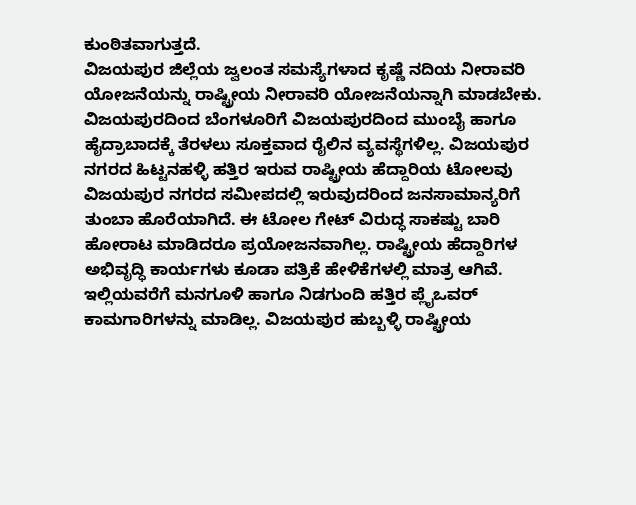ಕುಂಠಿತವಾಗುತ್ತದೆ.
ವಿಜಯಪುರ ಜಿಲ್ಲೆಯ ಜ್ವಲಂತ ಸಮಸ್ಯೆಗಳಾದ ಕೃಷ್ಣೆ ನದಿಯ ನೀರಾವರಿ ಯೋಜನೆಯನ್ನು ರಾಷ್ಟ್ರೀಯ ನೀರಾವರಿ ಯೋಜನೆಯನ್ನಾಗಿ ಮಾಡಬೇಕು. ವಿಜಯಪುರದಿಂದ ಬೆಂಗಳೂರಿಗೆ ವಿಜಯಪುರದಿಂದ ಮುಂಬೈ ಹಾಗೂ ಹೈದ್ರಾಬಾದಕ್ಕೆ ತೆರಳಲು ಸೂಕ್ತವಾದ ರೈಲಿನ ವ್ಯವಸ್ಥೆಗಳಿಲ್ಲ. ವಿಜಯಪುರ ನಗರದ ಹಿಟ್ಟನಹಳ್ಳಿ ಹತ್ತಿರ ಇರುವ ರಾಷ್ಟ್ರೀಯ ಹೆದ್ದಾರಿಯ ಟೋಲವು ವಿಜಯಪುರ ನಗರದ ಸಮೀಪದಲ್ಲಿ ಇರುವುದರಿಂದ ಜನಸಾಮಾನ್ಯರಿಗೆ ತುಂಬಾ ಹೊರೆಯಾಗಿದೆ. ಈ ಟೋಲ ಗೇಟ್ ವಿರುದ್ಧ ಸಾಕಷ್ಟು ಬಾರಿ ಹೋರಾಟ ಮಾಡಿದರೂ ಪ್ರಯೋಜನವಾಗಿಲ್ಲ. ರಾಷ್ಟ್ರೀಯ ಹೆದ್ದಾರಿಗಳ ಅಭಿವೃದ್ಧಿ ಕಾರ್ಯಗಳು ಕೂಡಾ ಪತ್ರಿಕೆ ಹೇಳಿಕೆಗಳಲ್ಲಿ ಮಾತ್ರ ಆಗಿವೆ. ಇಲ್ಲಿಯವರೆಗೆ ಮನಗೂಳಿ ಹಾಗೂ ನಿಡಗುಂದಿ ಹತ್ತಿರ ಪ್ಲೈಒವರ್ ಕಾಮಗಾರಿಗಳನ್ನು ಮಾಡಿಲ್ಲ. ವಿಜಯಪುರ ಹುಬ್ಬಳ್ಳಿ ರಾಷ್ಟ್ರೀಯ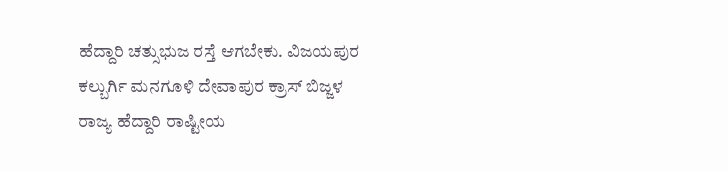ಹೆದ್ದಾರಿ ಚತ್ಸುಭುಜ ರಸ್ತೆ ಆಗಬೇಕು. ವಿಜಯಪುರ ಕಲ್ಬುರ್ಗಿ ಮನಗೂಳಿ ದೇವಾಪುರ ಕ್ರಾಸ್ ಬಿಜ್ಜಳ ರಾಜ್ಯ ಹೆದ್ದಾರಿ ರಾಷ್ಟೀಯ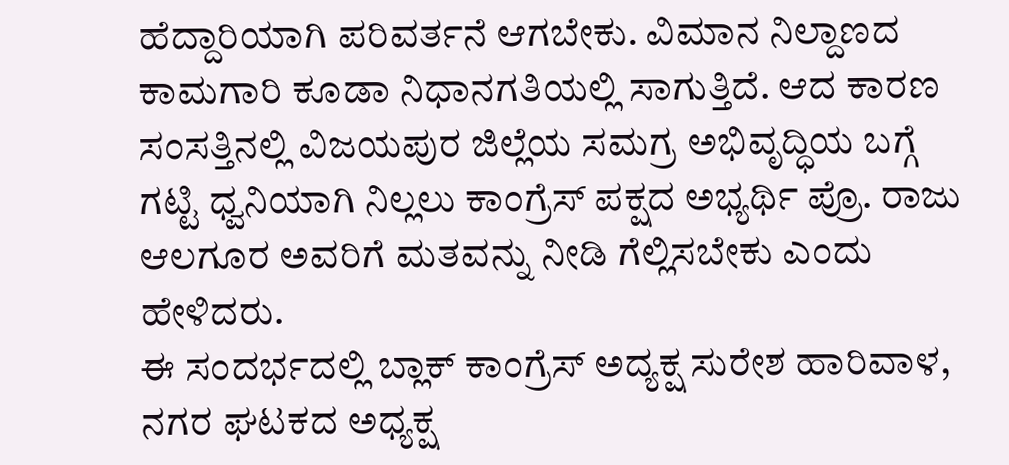ಹೆದ್ದಾರಿಯಾಗಿ ಪರಿವರ್ತನೆ ಆಗಬೇಕು. ವಿಮಾನ ನಿಲ್ದಾಣದ ಕಾಮಗಾರಿ ಕೂಡಾ ನಿಧಾನಗತಿಯಲ್ಲಿ ಸಾಗುತ್ತಿದೆ. ಆದ ಕಾರಣ ಸಂಸತ್ತಿನಲ್ಲಿ ವಿಜಯಪುರ ಜಿಲ್ಲೆಯ ಸಮಗ್ರ ಅಭಿವೃದ್ಧಿಯ ಬಗ್ಗೆ ಗಟ್ಟಿ ಧ್ವನಿಯಾಗಿ ನಿಲ್ಲಲು ಕಾಂಗ್ರೆಸ್ ಪಕ್ಷದ ಅಭ್ಯರ್ಥಿ ಪ್ರೊ. ರಾಜು ಆಲಗೂರ ಅವರಿಗೆ ಮತವನ್ನು ನೀಡಿ ಗೆಲ್ಲಿಸಬೇಕು ಎಂದು ಹೇಳಿದರು.
ಈ ಸಂದರ್ಭದಲ್ಲಿ ಬ್ಲಾಕ್ ಕಾಂಗ್ರೆಸ್ ಅದ್ಯಕ್ಷ ಸುರೇಶ ಹಾರಿವಾಳ, ನಗರ ಘಟಕದ ಅಧ್ಯಕ್ಷ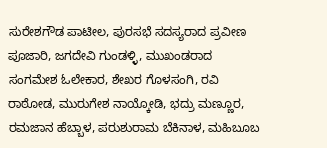ಸುರೇಶಗೌಡ ಪಾಟೀಲ, ಪುರಸಭೆ ಸದಸ್ಯರಾದ ಪ್ರವೀಣ ಪೂಜಾರಿ, ಜಗದೇವಿ ಗುಂಡಳ್ಳಿ, ಮುಖಂಡರಾದ ಸಂಗಮೇಶ ಓಲೇಕಾರ, ಶೇಖರ ಗೊಳಸಂಗಿ, ರವಿ ರಾಠೋಡ, ಮುರುಗೇಶ ನಾಯ್ಕೋಡಿ, ಭದ್ರು ಮಣ್ಣೂರ, ರಮಜಾನ ಹೆಬ್ಬಾಳ, ಪರುಶುರಾಮ ಬೆಕಿನಾಳ, ಮಹಿಬೂಬ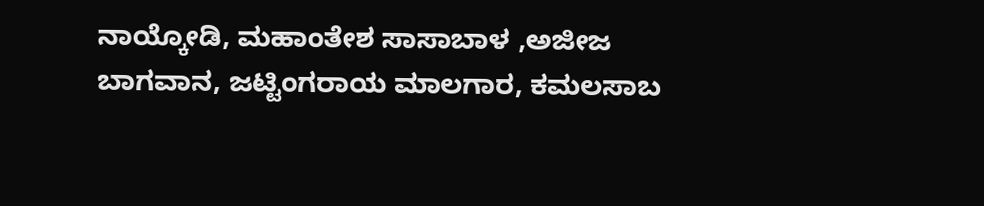ನಾಯ್ಕೋಡಿ, ಮಹಾಂತೇಶ ಸಾಸಾಬಾಳ ,ಅಜೀಜ ಬಾಗವಾನ, ಜಟ್ಟಿಂಗರಾಯ ಮಾಲಗಾರ, ಕಮಲಸಾಬ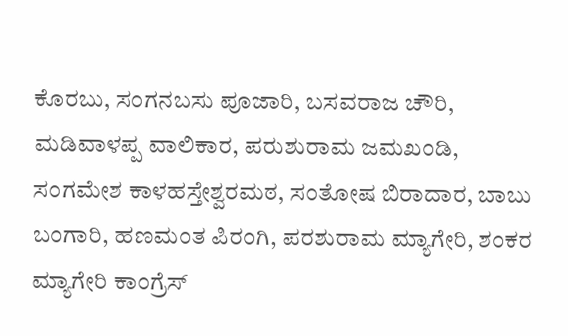ಕೊರಬು, ಸಂಗನಬಸು ಪೂಜಾರಿ, ಬಸವರಾಜ ಚೌರಿ, ಮಡಿವಾಳಪ್ಪ ವಾಲಿಕಾರ, ಪರುಶುರಾಮ ಜಮಖಂಡಿ, ಸಂಗಮೇಶ ಕಾಳಹಸ್ತೇಶ್ವರಮಠ, ಸಂತೋಷ ಬಿರಾದಾರ, ಬಾಬು ಬಂಗಾರಿ, ಹಣಮಂತ ಪಿರಂಗಿ, ಪರಶುರಾಮ ಮ್ಯಾಗೇರಿ, ಶಂಕರ ಮ್ಯಾಗೇರಿ ಕಾಂಗ್ರೆಸ್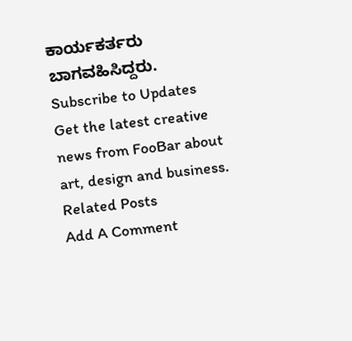ಕಾರ್ಯಕರ್ತರು ಬಾಗವಹಿಸಿದ್ದರು.
Subscribe to Updates
Get the latest creative news from FooBar about art, design and business.
Related Posts
Add A Comment